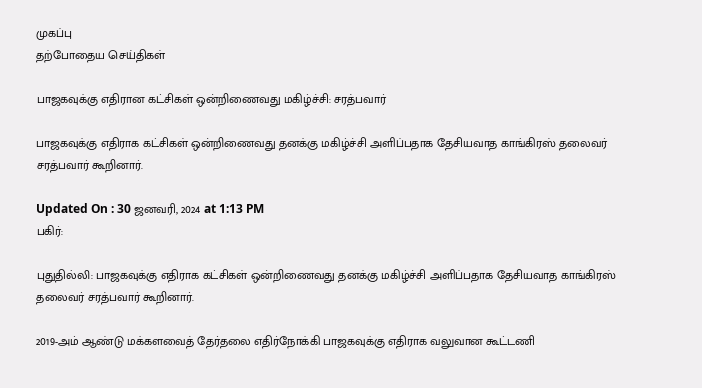முகப்பு
தற்போதைய செய்திகள்

பாஜகவுக்கு எதிரான கட்சிகள் ஒன்றிணைவது மகிழ்ச்சி: சரத்பவார்

பாஜகவுக்கு எதிராக கட்சிகள் ஒன்றிணைவது தனக்கு மகிழ்ச்சி அளிப்பதாக தேசியவாத காங்கிரஸ் தலைவர் சரத்பவார் கூறினார்.

Updated On : 30 ஜனவரி, 2024 at 1:13 PM
பகிர்:

புதுதில்லி: பாஜகவுக்கு எதிராக கட்சிகள் ஒன்றிணைவது தனக்கு மகிழ்ச்சி அளிப்பதாக தேசியவாத காங்கிரஸ் தலைவர் சரத்பவார் கூறினார்.

2019-அம் ஆண்டு மக்களவைத் தேர்தலை எதிர்நோக்கி பாஜகவுக்கு எதிராக வலுவான கூட்டணி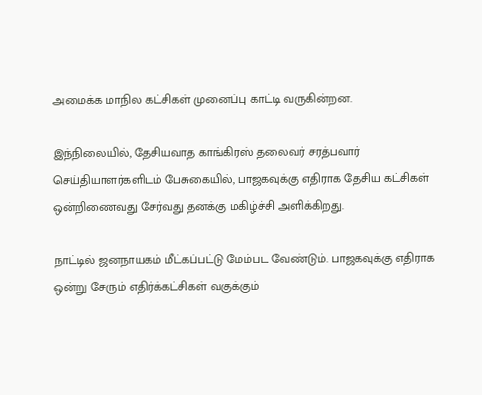அமைக்க மாநில கட்சிகள் முனைப்பு காட்டி வருகின்றன.

இந்நிலையில், தேசியவாத காங்கிரஸ் தலைவர் சரத்பவார் செய்தியாளர்களிடம் பேசுகையில், பாஜகவுக்கு எதிராக தேசிய கட்சிகள் ஒன்றிணைவது சேர்வது தனக்கு மகிழ்ச்சி அளிக்கிறது.

நாட்டில் ஜனநாயகம் மீட்கப்பட்டு மேம்பட வேண்டும். பாஜகவுக்கு எதிராக ஒன்று சேரும் எதிர்க்கட்சிகள் வகுக்கும்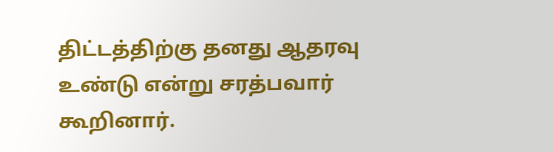திட்டத்திற்கு தனது ஆதரவு உண்டு என்று சரத்பவார் கூறினார்.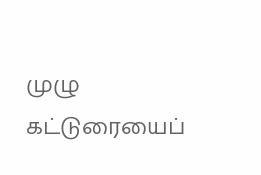முழு கட்டுரையைப்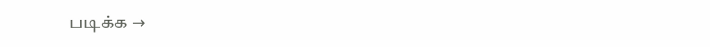படிக்க →